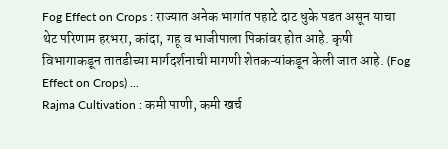Fog Effect on Crops : राज्यात अनेक भागांत पहाटे दाट धुके पडत असून याचा थेट परिणाम हरभरा, कांदा, गहू व भाजीपाला पिकांवर होत आहे. कृषी विभागाकडून तातडीच्या मार्गदर्शनाची मागणी शेतकऱ्यांकडून केली जात आहे. (Fog Effect on Crops) ...
Rajma Cultivation : कमी पाणी, कमी खर्च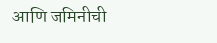आणि जमिनीची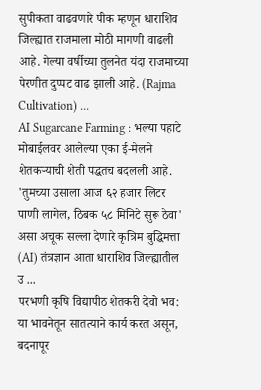सुपीकता वाढवणारे पीक म्हणून धाराशिव जिल्ह्यात राजमाला मोठी मागणी वाढली आहे. गेल्या वर्षीच्या तुलनेत यंदा राजमाच्या पेरणीत दुप्पट वाढ झाली आहे. (Rajma Cultivation) ...
AI Sugarcane Farming : भल्या पहाटे मोबाईलवर आलेल्या एका ई-मेलने शेतकऱ्याची शेती पद्धतच बदलली आहे. 'तुमच्या उसाला आज ६२ हजार लिटर पाणी लागेल, ठिबक ५८ मिनिटे सुरू ठेवा' असा अचूक सल्ला देणारे कृत्रिम बुद्धिमत्ता (AI) तंत्रज्ञान आता धाराशिव जिल्ह्यातील उ ...
परभणी कृषि विद्यापीठ शेतकरी देवो भव: या भावनेतून सातत्याने कार्य करत असून, बदनापूर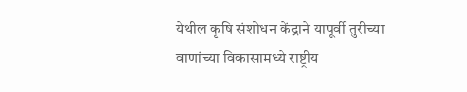येथील कृषि संशोधन केंद्राने यापूर्वी तुरीच्या वाणांच्या विकासामध्ये राष्ट्रीय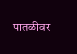पातळीवर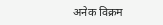अनेक विक्रम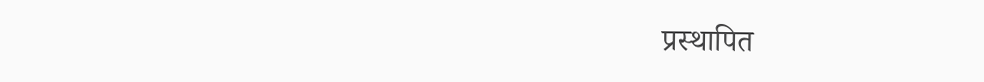प्रस्थापित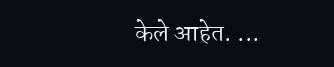केले आहेत. ...